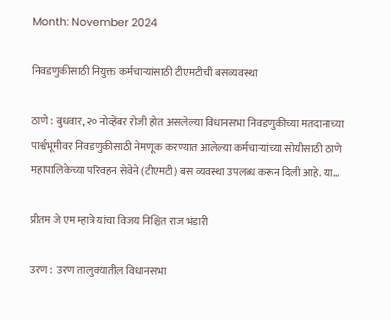Month: November 2024

निवडणुकीसाठी नियुक्त कर्मचाऱ्यांसाठी टीएमटीची बसव्यवस्था

ठाणे : बुधवार, २० नोव्हेंबर रोजी होत असलेल्या विधानसभा निवडणुकीच्या मतदानाच्या पार्श्वभूमीवर निवडणुकीसाठी नेमणूक करण्यात आलेल्या कर्मचाऱ्यांच्या सोयीसाठी ठाणे महापालिकेच्या परिवहन सेवेने (टीएमटी) बस व्यवस्था उपलब्ध करून दिली आहे. या…

प्रीतम जे एम म्हात्रे यांचा विजय निश्चित राज भंडारी

उरण :  उरण तालुक्यातील विधानसभा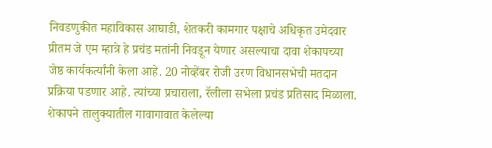निवडणुकीत महाविकास आघाडी, शेतकरी कामगार पक्षाचे अधिकृत उमेदवार प्रीतम जे एम म्हात्रे हे प्रचंड मतांनी निवडून येणार असल्याचा दावा शेकापच्या जेष्ठ कार्यकर्त्यांनी केला आहे. 20 नोव्हेंबर रोजी उरण विधानसभेची मतदान प्रक्रिया पडणार आहे. त्यांच्या प्रचाराला, रॅलीला सभेला प्रचंड प्रतिसाद मिळाला. शेकापने तालुक्यातील गावागावात केलेल्या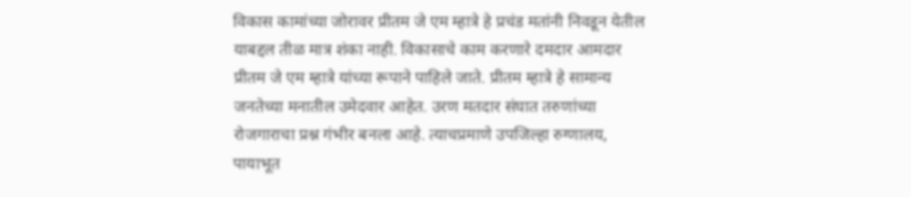विकास कामांच्या जोरावर प्रीतम जे एम म्हात्रे हे प्रचंड मतांनी निवडून येतील याबद्दल तीळ मात्र शंका नाही. विकासाचे काम करणारे दमदार आमदार प्रीतम जे एम म्हात्रे यांच्या रूपाने पाहिले जाते. प्रीतम म्हात्रे हे सामान्य जनतेच्या मनातील उमेदवार आहेत. उरण मतदार संघात तरुणांच्या रोजगाराचा प्रश्न गंभीर बनला आहे. त्याचप्रमाणे उपजिल्हा रुग्णालय, पायाभूत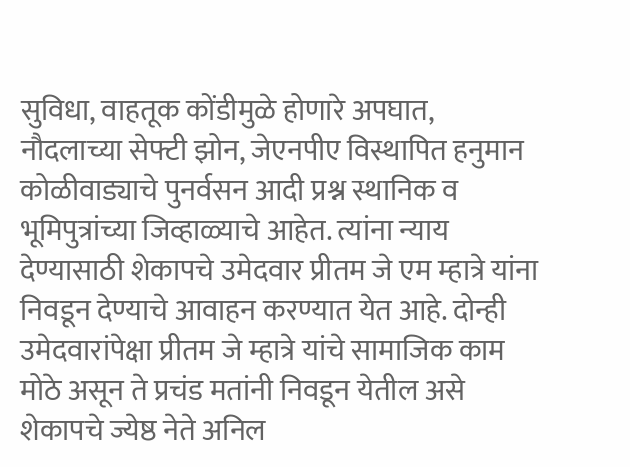सुविधा, वाहतूक कोंडीमुळे होणारे अपघात, नौदलाच्या सेफ्टी झोन, जेएनपीए विस्थापित हनुमान कोळीवाड्याचे पुनर्वसन आदी प्रश्न स्थानिक व भूमिपुत्रांच्या जिव्हाळ्याचे आहेत. त्यांना न्याय देण्यासाठी शेकापचे उमेदवार प्रीतम जे एम म्हात्रे यांना निवडून देण्याचे आवाहन करण्यात येत आहे. दोन्ही उमेदवारांपेक्षा प्रीतम जे म्हात्रे यांचे सामाजिक काम मोठे असून ते प्रचंड मतांनी निवडून येतील असे शेकापचे ज्येष्ठ नेते अनिल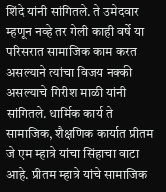शिंदे यांनी सांगितले. ते उमेदवार म्हणून नव्हे तर गेली काही वर्षे या परिसरात सामाजिक काम करत असल्याने त्यांचा विजय नक्की असल्याचे गिरीश माळी यांनी सांगितले. धार्मिक कार्य ते सामाजिक, शैक्षणिक कार्यात प्रीतम जे एम म्हात्रे यांचा सिंहाचा वाटा आहे. प्रीतम म्हात्रे यांचे सामाजिक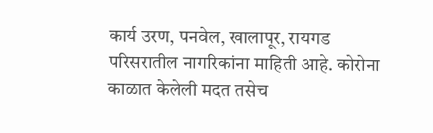कार्य उरण, पनवेल, खालापूर, रायगड परिसरातील नागरिकांना माहिती आहे. कोरोना काळात केलेली मदत तसेच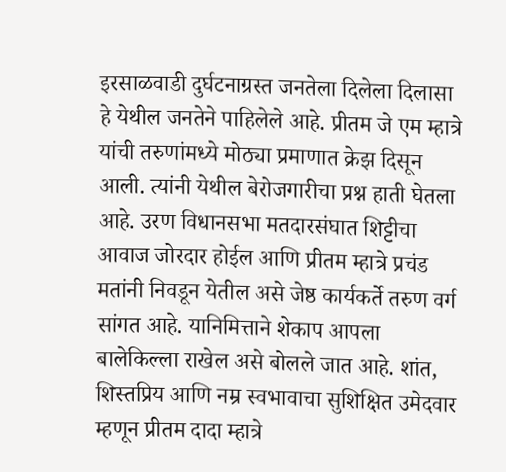इरसाळवाडी दुर्घटनाग्रस्त जनतेला दिलेला दिलासा हे येथील जनतेने पाहिलेले आहे. प्रीतम जे एम म्हात्रे यांची तरुणांमध्ये मोठ्या प्रमाणात क्रेझ दिसून आली. त्यांनी येथील बेरोजगारीचा प्रश्न हाती घेतला आहे. उरण विधानसभा मतदारसंघात शिट्टीचा आवाज जोरदार होईल आणि प्रीतम म्हात्रे प्रचंड मतांनी निवडून येतील असे जेष्ठ कार्यकर्ते तरुण वर्ग सांगत आहे. यानिमित्ताने शेकाप आपला बालेकिल्ला राखेल असे बोलले जात आहे. शांत, शिस्तप्रिय आणि नम्र स्वभावाचा सुशिक्षित उमेदवार म्हणून प्रीतम दादा म्हात्रे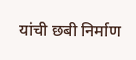यांची छबी निर्माण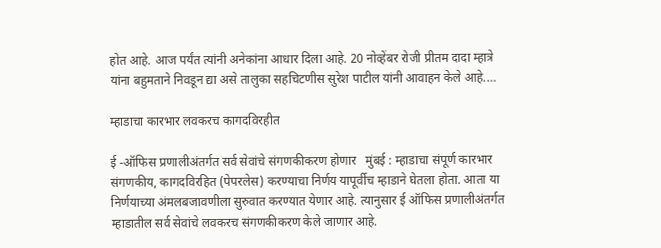होत आहे. आज पर्यंत त्यांनी अनेकांना आधार दिला आहे. 20 नोव्हेंबर रोजी प्रीतम दादा म्हात्रे यांना बहुमताने निवडून द्या असे तालुका सहचिटणीस सुरेश पाटील यांनी आवाहन केले आहे.…

म्हाडाचा कारभार लवकरच कागदविरहीत

ई -ऑफिस प्रणालीअंतर्गत सर्व सेवांचे संगणकीकरण होणार   मुंबई : म्हाडाचा संपूर्ण कारभार संगणकीय, कागदविरहित (पेपरलेस) करण्याचा निर्णय यापूर्वीच म्हाडाने घेतला होता. आता या निर्णयाच्या अंमलबजावणीला सुरुवात करण्यात येणार आहे. त्यानुसार ई ऑफिस प्रणालीअंतर्गत म्हाडातील सर्व सेवांचे लवकरच संगणकीकरण केले जाणार आहे.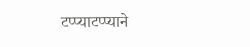टप्प्याटप्प्याने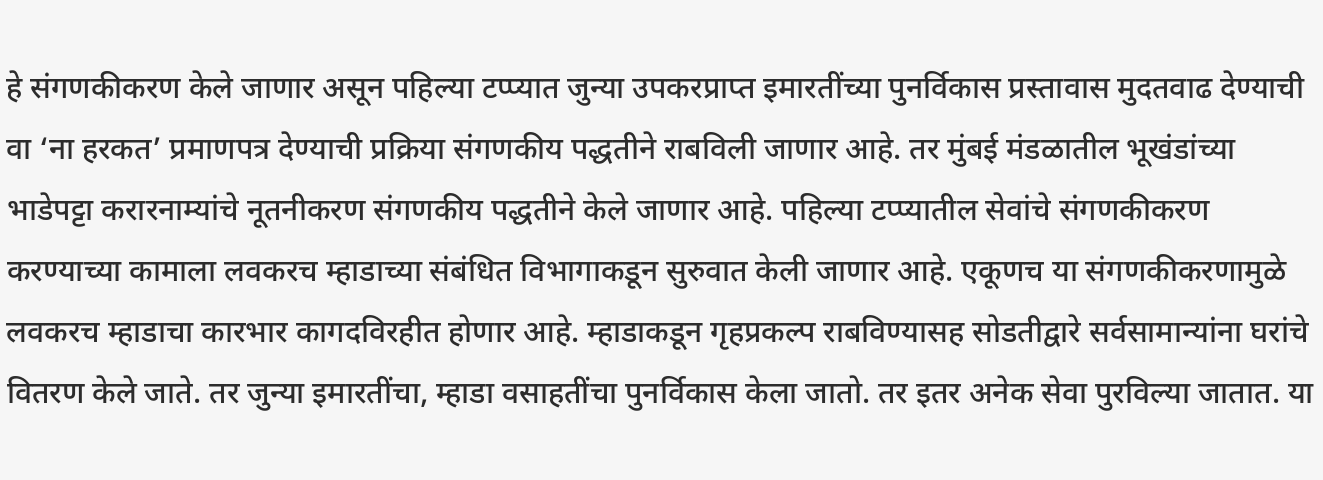हे संगणकीकरण केले जाणार असून पहिल्या टप्प्यात जुन्या उपकरप्राप्त इमारतींच्या पुनर्विकास प्रस्तावास मुदतवाढ देण्याची वा ‘ना हरकत’ प्रमाणपत्र देण्याची प्रक्रिया संगणकीय पद्धतीने राबविली जाणार आहे. तर मुंबई मंडळातील भूखंडांच्या भाडेपट्टा करारनाम्यांचे नूतनीकरण संगणकीय पद्धतीने केले जाणार आहे. पहिल्या टप्प्यातील सेवांचे संगणकीकरण करण्याच्या कामाला लवकरच म्हाडाच्या संबंधित विभागाकडून सुरुवात केली जाणार आहे. एकूणच या संगणकीकरणामुळे लवकरच म्हाडाचा कारभार कागदविरहीत होणार आहे. म्हाडाकडून गृहप्रकल्प राबविण्यासह सोडतीद्वारे सर्वसामान्यांना घरांचे वितरण केले जाते. तर जुन्या इमारतींचा, म्हाडा वसाहतींचा पुनर्विकास केला जातो. तर इतर अनेक सेवा पुरविल्या जातात. या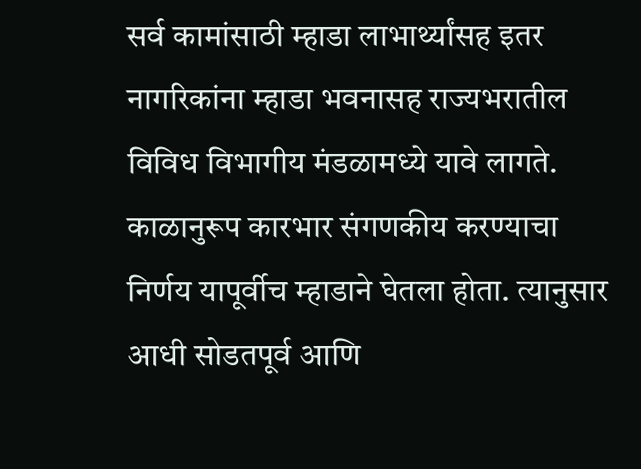सर्व कामांसाठी म्हाडा लाभार्थ्यांसह इतर नागरिकांना म्हाडा भवनासह राज्यभरातील विविध विभागीय मंडळामध्ये यावे लागते. काळानुरूप कारभार संगणकीय करण्याचा निर्णय यापूर्वीच म्हाडाने घेतला होता. त्यानुसार आधी सोडतपूर्व आणि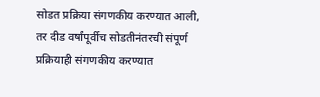सोडत प्रक्रिया संगणकीय करण्यात आली, तर दीड वर्षांपूर्वीच सोडतीनंतरची संपूर्ण प्रक्रियाही संगणकीय करण्यात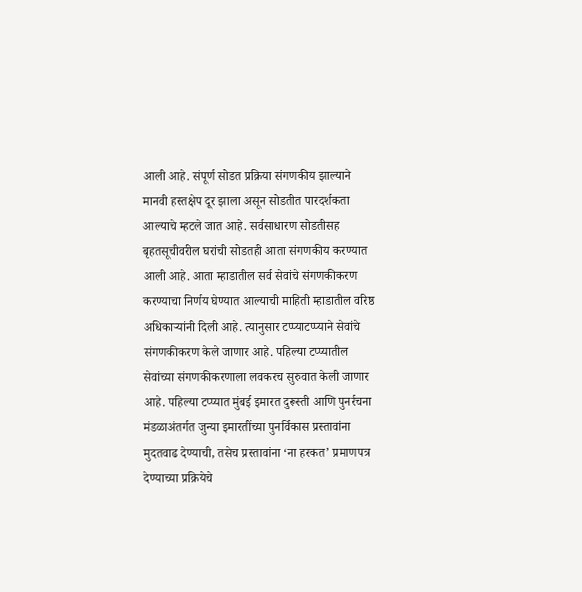आली आहे. संपूर्ण सोडत प्रक्रिया संगणकीय झाल्याने मानवी हस्तक्षेप दूर झाला असून सोडतीत पारदर्शकता आल्याचे म्हटले जात आहे. सर्वसाधारण सोडतीसह बृहतसूचीवरील घरांची सोडतही आता संगणकीय करण्यात आली आहे. आता म्हाडातील सर्व सेवांचे संगणकीकरण करण्याचा निर्णय घेण्यात आल्याची माहिती म्हाडातील वरिष्ठ अधिकाऱ्यांनी दिली आहे. त्यानुसार टप्प्याटप्प्याने सेवांचे संगणकीकरण केले जाणार आहे. पहिल्या टप्प्यातील सेवांच्या संगणकीकरणाला लवकरच सुरुवात केली जाणार आहे. पहिल्या टप्प्यात मुंबई इमारत दुरूस्ती आणि पुनर्रचना मंडळाअंतर्गत जुन्या इमारतींच्या पुनर्विकास प्रस्तावांना मुदतवाढ देण्याची, तसेच प्रस्तावांना ‘ना हरकत’ प्रमाणपत्र देण्याच्या प्रक्रियेचे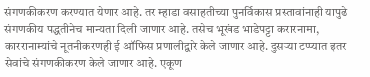संगणकीकरण करण्यात येणार आहे. तर म्हाडा वसाहतीच्या पुनर्विकास प्रस्तावांनाही यापुढे संगणकीय पद्धतीनेच मान्यता दिली जाणार आहे. तसेच भूखंड भाडेपट्टा करारनामा, काररानाम्यांचे नूतनीकरणही ई ऑफिस प्रणालीद्वारे केले जाणार आहे. दुसऱ्या टप्प्यात इतर सेवांचे संगणकीकरण केले जाणार आहे. एकूण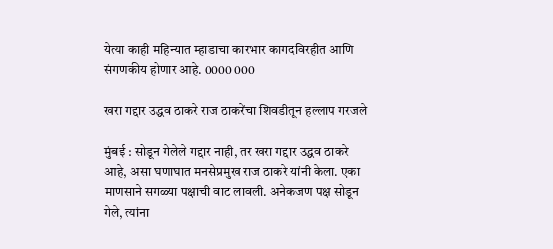येत्या काही महिन्यात म्हाडाचा कारभार कागदविरहीत आणि संगणकीय होणार आहे. 0000 000

खरा गद्दार उद्धव ठाकरे राज ठाकरेंचा शिवडीतून हल्लाप गरजले

मुंबई : सोडून गेलेले गद्दार नाही, तर खरा गद्दार उद्धव ठाकरे आहे, असा घणाघात मनसेप्रमुख राज ठाकरे यांनी केला. एका माणसाने सगळ्या पक्षाची वाट लावली. अनेकजण पक्ष सोडून गेले, त्यांना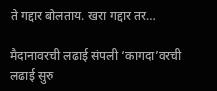ते गद्दार बोलताय. खरा गद्दार तर…

मैदानावरची लढाई संपली ‘कागदा’वरची लढाई सुरु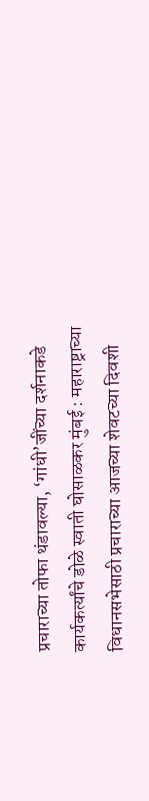प्रचाराच्या तोफा थंडावल्या, ‘गांधी’जींच्या दर्शनाकडे कार्यकर्त्यांचे डोळे स्वाती घोसाळकर मुंबई : महाराष्ट्राच्या विधानसभेसाठी प्रचाराच्या आजच्या शेवटच्या दिवशी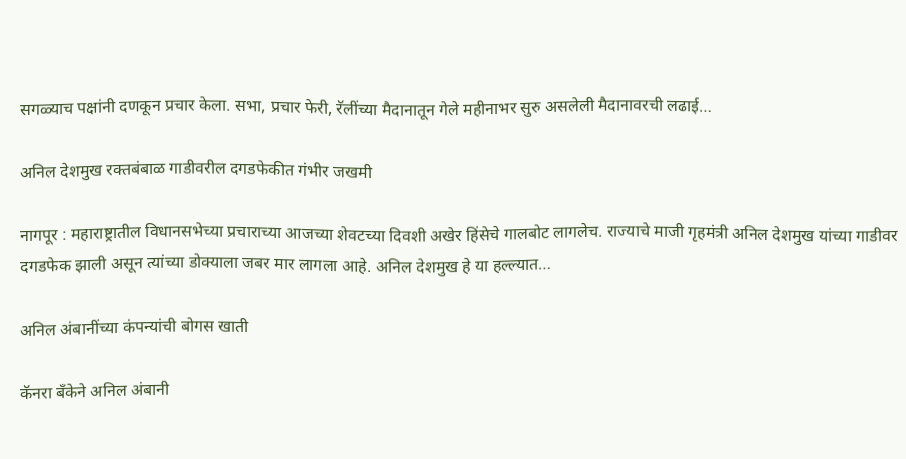सगळ्याच पक्षांनी दणकून प्रचार केला. सभा, प्रचार फेरी, रॅलींच्या मैदानातून गेले महीनाभर सुरु असलेली मैदानावरची लढाई…

अनिल देशमुख रक्तबंबाळ गाडीवरील दगडफेकीत गंभीर जखमी

नागपूर : महाराष्ट्रातील विधानसभेच्या प्रचाराच्या आजच्या शेवटच्या दिवशी अखेर हिंसेचे गालबोट लागलेच. राज्याचे माजी गृहमंत्री अनिल देशमुख यांच्या गाडीवर दगडफेक झाली असून त्यांच्या डोक्याला जबर मार लागला आहे. अनिल देशमुख हे या हल्ल्यात…

अनिल अंबानींच्या कंपन्यांची बोगस खाती

कॅनरा बँकेने अनिल अंबानी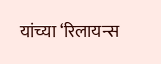यांच्या ‌‘रिलायन्स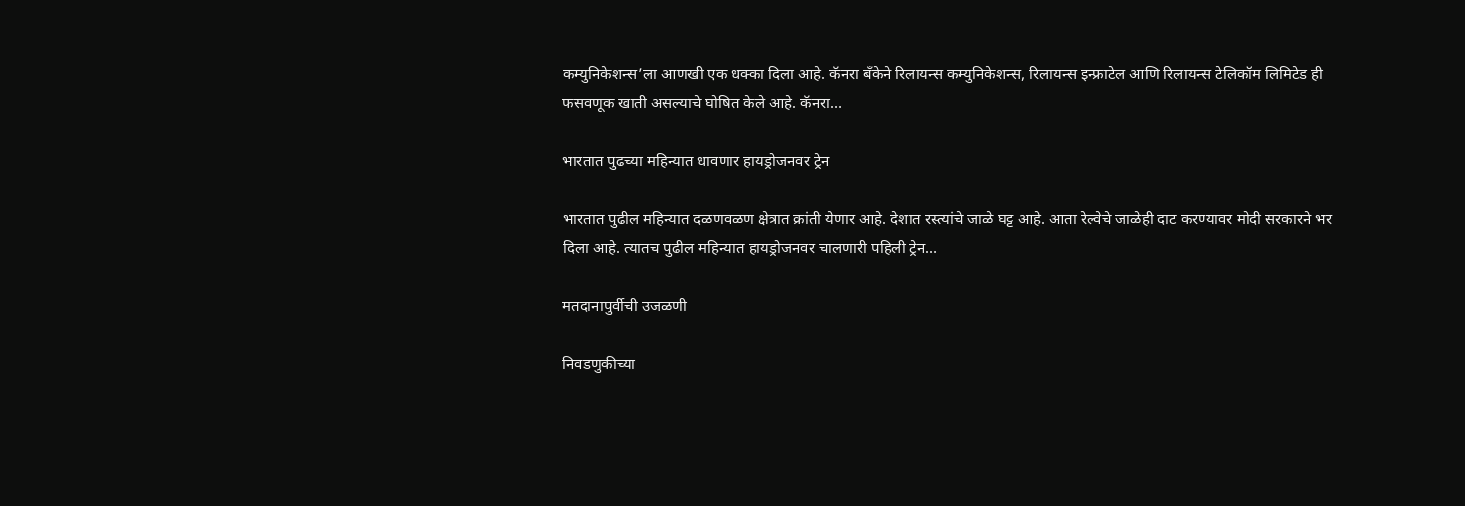कम्युनिकेशन्स‌’ला आणखी एक धक्का दिला आहे. कॅनरा बँकेने रिलायन्स कम्युनिकेशन्स, रिलायन्स इन्फ्राटेल आणि रिलायन्स टेलिकॉम लिमिटेड ही फसवणूक खाती असल्याचे घोषित केले आहे. कॅनरा…

भारतात पुढच्या महिन्यात धावणार हायड्रोजनवर ट्रेन

भारतात पुढील महिन्यात दळणवळण क्षेत्रात क्रांती येणार आहे. देशात रस्त्यांचे जाळे घट्ट आहे. आता रेल्वेचे जाळेही दाट करण्यावर मोदी सरकारने भर दिला आहे. त्यातच पुढील महिन्यात हायड्रोजनवर चालणारी पहिली ट्रेन…

मतदानापुर्वीची उजळणी

निवडणुकीच्या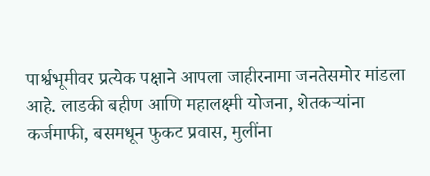पार्श्वभूमीवर प्रत्येक पक्षाने आपला जाहीरनामा जनतेसमोर मांडला आहे. लाडकी बहीण आणि महालक्ष्मी योजना, शेतकऱ्यांना कर्जमाफी, बसमधून फुकट प्रवास, मुलींना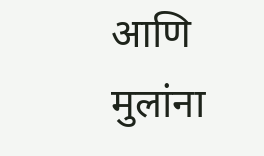आणि मुलांना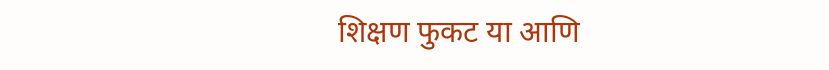शिक्षण फुकट या आणि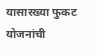यासारख्या फुकट योजनांची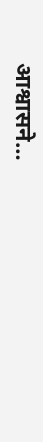आश्वासने…